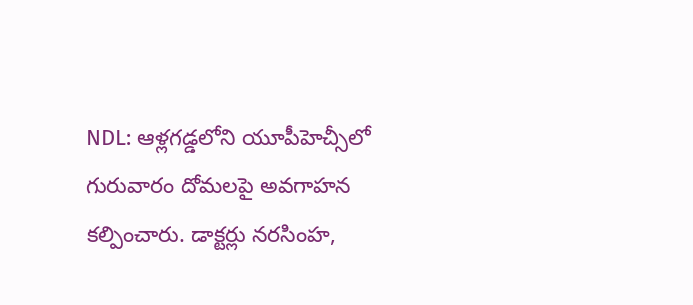NDL: ఆళ్లగడ్డలోని యూపీహెచ్సీలో గురువారం దోమలపై అవగాహన కల్పించారు. డాక్టర్లు నరసింహ,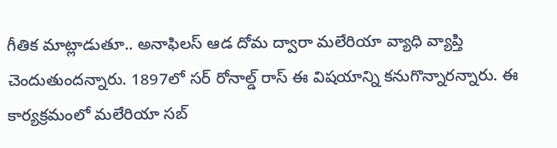గీతిక మాట్లాడుతూ.. అనాఫిలస్ ఆడ దోమ ద్వారా మలేరియా వ్యాధి వ్యాప్తి చెందుతుందన్నారు. 1897లో సర్ రోనాల్డ్ రాస్ ఈ విషయాన్ని కనుగొన్నారన్నారు. ఈ కార్యక్రమంలో మలేరియా సబ్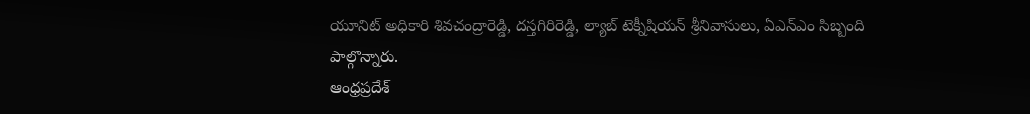యూనిట్ అధికారి శివచంద్రారెడ్డి, దస్తగిరిరెడ్డి, ల్యాబ్ టెక్నీషియన్ శ్రీనివాసులు, ఏఎన్ఎం సిబ్బంది పాల్గొన్నారు.
ఆంధ్రప్రదేశ్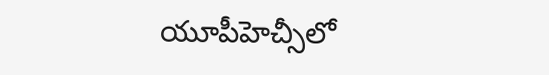యూపీహెచ్సీలో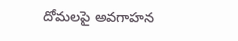దోమలపై అవగాహన